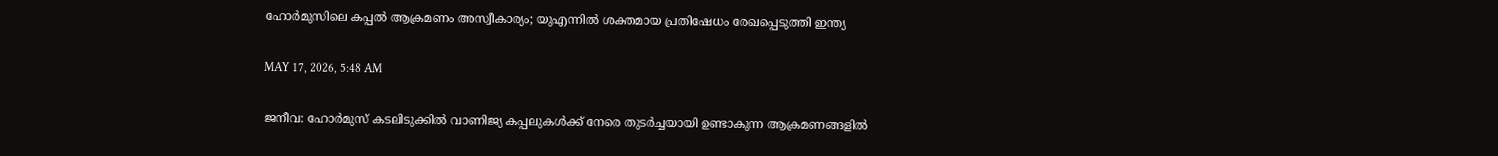ഹോര്‍മുസിലെ കപ്പല്‍ ആക്രമണം അസ്വീകാര്യം; യുഎന്നില്‍ ശക്തമായ പ്രതിഷേധം രേഖപ്പെടുത്തി ഇന്ത്യ

MAY 17, 2026, 5:48 AM

ജനീവ: ഹോര്‍മുസ് കടലിടുക്കില്‍ വാണിജ്യ കപ്പലുകള്‍ക്ക് നേരെ തുടര്‍ച്ചയായി ഉണ്ടാകുന്ന ആക്രമണങ്ങളില്‍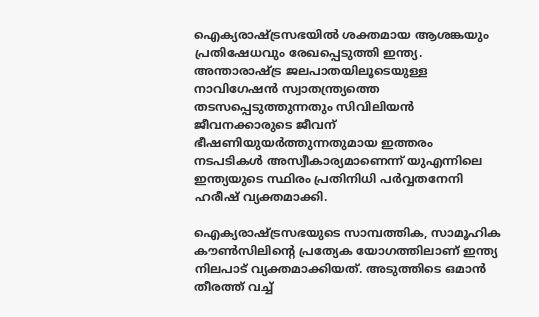ഐക്യരാഷ്ട്രസഭയില്‍ ശക്തമായ ആശങ്കയും പ്രതിഷേധവും രേഖപ്പെടുത്തി ഇന്ത്യ. അന്താരാഷ്ട്ര ജലപാതയിലൂടെയുള്ള നാവിഗേഷന്‍ സ്വാതന്ത്ര്യത്തെ തടസപ്പെടുത്തുന്നതും സിവിലിയന്‍ ജീവനക്കാരുടെ ജീവന് ഭീഷണിയുയര്‍ത്തുന്നതുമായ ഇത്തരം നടപടികള്‍ അസ്വീകാര്യമാണെന്ന് യുഎന്നിലെ ഇന്ത്യയുടെ സ്ഥിരം പ്രതിനിധി പര്‍വ്വതനേനി ഹരീഷ് വ്യക്തമാക്കി.

ഐക്യരാഷ്ട്രസഭയുടെ സാമ്പത്തിക, സാമൂഹിക കൗണ്‍സിലിന്റെ പ്രത്യേക യോഗത്തിലാണ് ഇന്ത്യ നിലപാട് വ്യക്തമാക്കിയത്. അടുത്തിടെ ഒമാന്‍ തീരത്ത് വച്ച്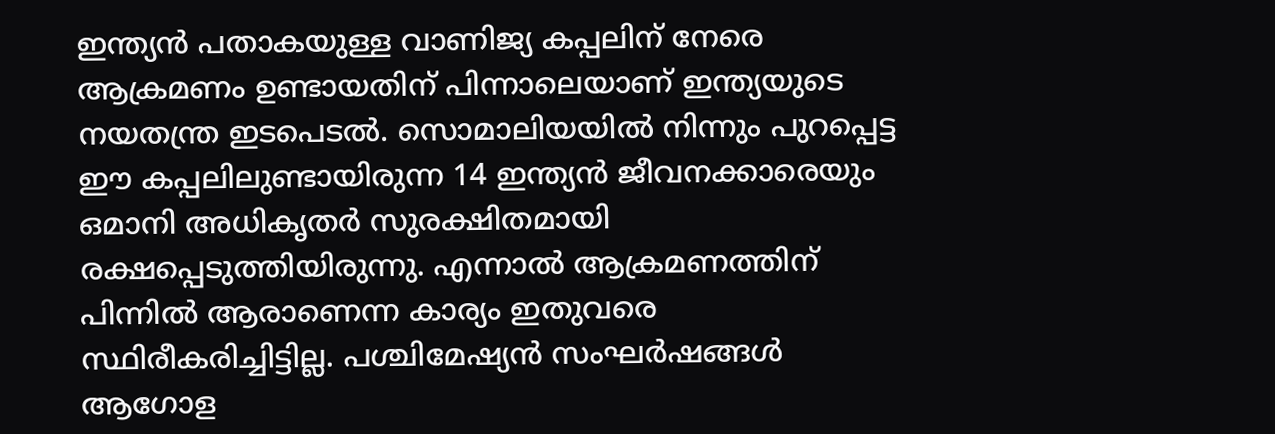ഇന്ത്യന്‍ പതാകയുള്ള വാണിജ്യ കപ്പലിന് നേരെ ആക്രമണം ഉണ്ടായതിന് പിന്നാലെയാണ് ഇന്ത്യയുടെ നയതന്ത്ര ഇടപെടല്‍. സൊമാലിയയില്‍ നിന്നും പുറപ്പെട്ട ഈ കപ്പലിലുണ്ടായിരുന്ന 14 ഇന്ത്യന്‍ ജീവനക്കാരെയും ഒമാനി അധികൃതര്‍ സുരക്ഷിതമായി രക്ഷപ്പെടുത്തിയിരുന്നു. എന്നാല്‍ ആക്രമണത്തിന് പിന്നില്‍ ആരാണെന്ന കാര്യം ഇതുവരെ സ്ഥിരീകരിച്ചിട്ടില്ല. പശ്ചിമേഷ്യന്‍ സംഘര്‍ഷങ്ങള്‍ ആഗോള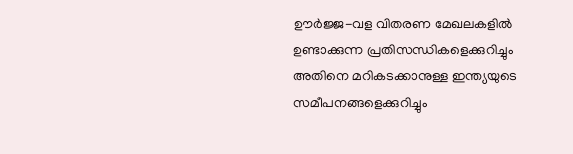ഊര്‍ജ്ജ-വള വിതരണ മേഖലകളില്‍ ഉണ്ടാക്കുന്ന പ്രതിസന്ധികളെക്കുറിച്ചും അതിനെ മറികടക്കാനുള്ള ഇന്ത്യയുടെ സമീപനങ്ങളെക്കുറിച്ചും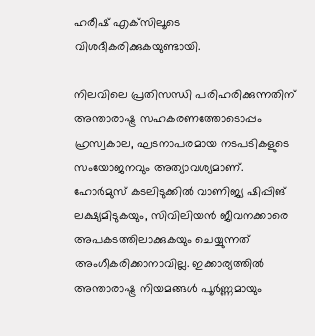ഹരീഷ് എക്‌സിലൂടെ വിശദീകരിക്കുകയുണ്ടായി.

നിലവിലെ പ്രതിസന്ധി പരിഹരിക്കുന്നതിന് അന്താരാഷ്ട്ര സഹകരണത്തോടൊപ്പം ഹ്രസ്വകാല, ഘടനാപരമായ നടപടികളുടെ സംയോജനവും അത്യാവശ്യമാണ്. ഹോര്‍മുസ് കടലിടുക്കില്‍ വാണിജ്യ ഷിപ്പിങ് ലക്ഷ്യമിടുകയും, സിവിലിയന്‍ ജീവനക്കാരെ അപകടത്തിലാക്കുകയും ചെയ്യുന്നത് അംഗീകരിക്കാനാവില്ല. ഇക്കാര്യത്തില്‍ അന്താരാഷ്ട്ര നിയമങ്ങള്‍ പൂര്‍ണ്ണമായും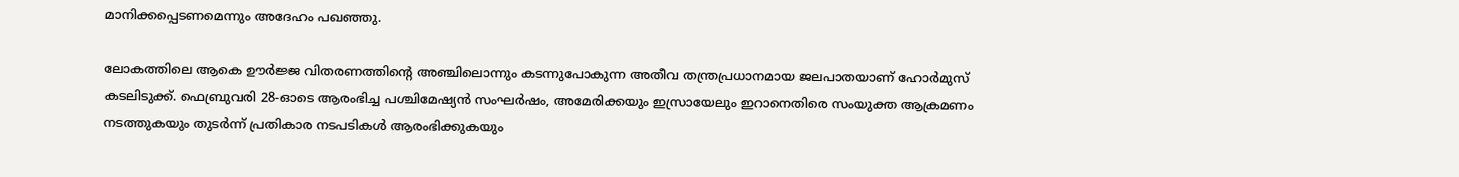മാനിക്കപ്പെടണമെന്നും അദേഹം പഖഞ്ഞു.

ലോകത്തിലെ ആകെ ഊര്‍ജ്ജ വിതരണത്തിന്റെ അഞ്ചിലൊന്നും കടന്നുപോകുന്ന അതീവ തന്ത്രപ്രധാനമായ ജലപാതയാണ് ഹോര്‍മുസ് കടലിടുക്ക്. ഫെബ്രുവരി 28-ഓടെ ആരംഭിച്ച പശ്ചിമേഷ്യന്‍ സംഘര്‍ഷം, അമേരിക്കയും ഇസ്രായേലും ഇറാനെതിരെ സംയുക്ത ആക്രമണം നടത്തുകയും തുടര്‍ന്ന് പ്രതികാര നടപടികള്‍ ആരംഭിക്കുകയും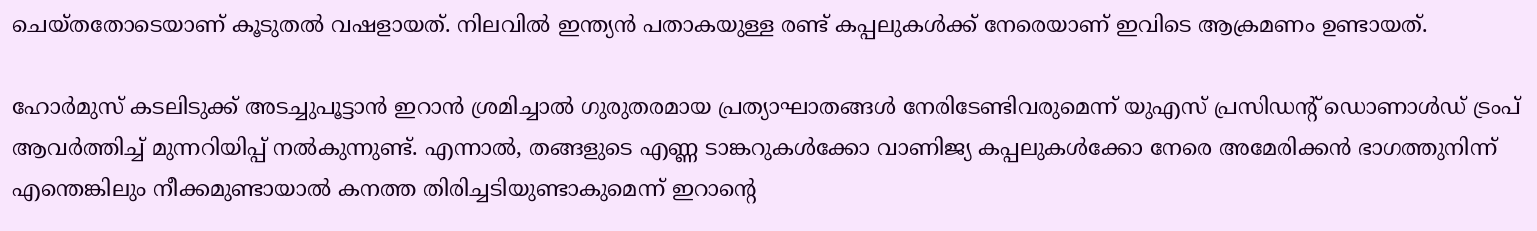ചെയ്തതോടെയാണ് കൂടുതല്‍ വഷളായത്. നിലവില്‍ ഇന്ത്യന്‍ പതാകയുള്ള രണ്ട് കപ്പലുകള്‍ക്ക് നേരെയാണ് ഇവിടെ ആക്രമണം ഉണ്ടായത്.

ഹോര്‍മുസ് കടലിടുക്ക് അടച്ചുപൂട്ടാന്‍ ഇറാന്‍ ശ്രമിച്ചാല്‍ ഗുരുതരമായ പ്രത്യാഘാതങ്ങള്‍ നേരിടേണ്ടിവരുമെന്ന് യുഎസ് പ്രസിഡന്റ് ഡൊണാള്‍ഡ് ട്രംപ് ആവര്‍ത്തിച്ച് മുന്നറിയിപ്പ് നല്‍കുന്നുണ്ട്. എന്നാല്‍, തങ്ങളുടെ എണ്ണ ടാങ്കറുകള്‍ക്കോ വാണിജ്യ കപ്പലുകള്‍ക്കോ നേരെ അമേരിക്കന്‍ ഭാഗത്തുനിന്ന് എന്തെങ്കിലും നീക്കമുണ്ടായാല്‍ കനത്ത തിരിച്ചടിയുണ്ടാകുമെന്ന് ഇറാന്റെ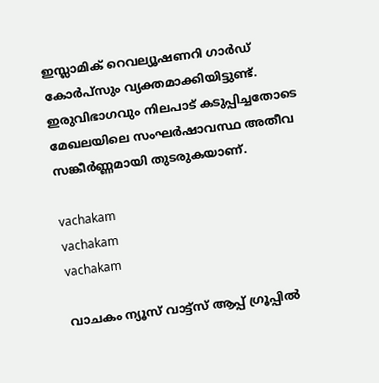ഇസ്ലാമിക് റെവല്യൂഷണറി ഗാര്‍ഡ് കോര്‍പ്‌സും വ്യക്തമാക്കിയിട്ടുണ്ട്. ഇരുവിഭാഗവും നിലപാട് കടുപ്പിച്ചതോടെ മേഖലയിലെ സംഘര്‍ഷാവസ്ഥ അതീവ സങ്കീര്‍ണ്ണമായി തുടരുകയാണ്.

vachakam
vachakam
vachakam

വാചകം ന്യൂസ് വാട്ട്സ് ആപ്പ് ഗ്രൂപ്പിൽ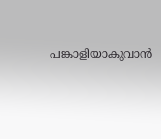പങ്കാളിയാകുവാൻ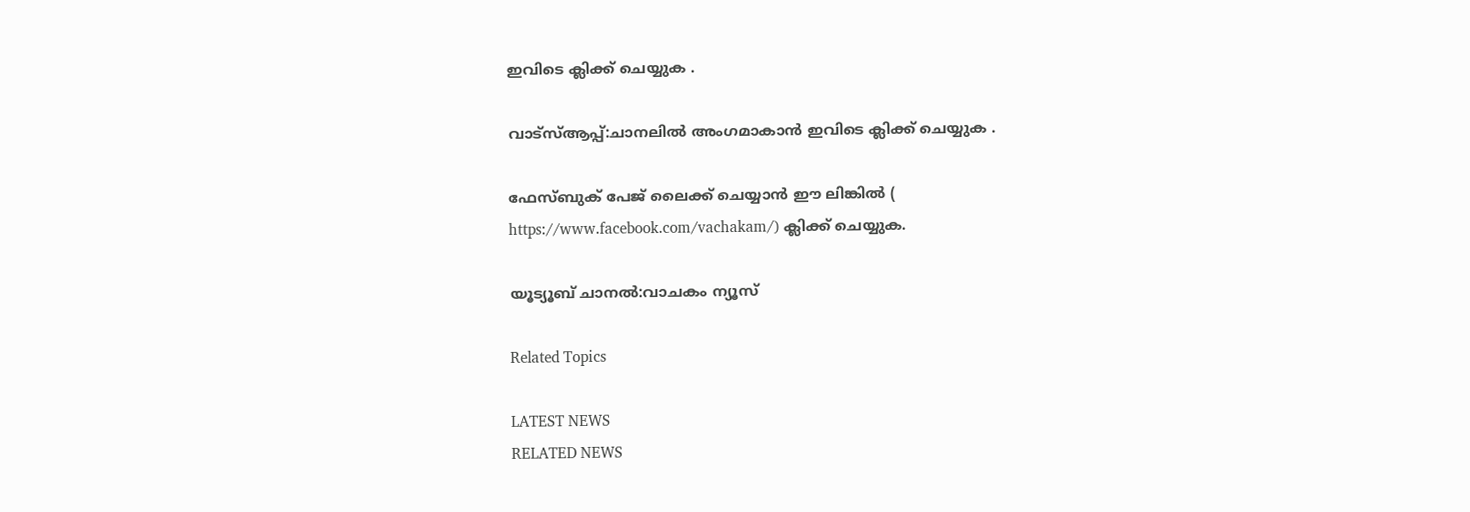ഇവിടെ ക്ലിക്ക് ചെയ്യുക .

വാട്സ്ആപ്പ്:ചാനലിൽ അംഗമാകാൻ ഇവിടെ ക്ലിക്ക് ചെയ്യുക .

ഫേസ്ബുക് പേജ് ലൈക്ക് ചെയ്യാൻ ഈ ലിങ്കിൽ (
https://www.facebook.com/vachakam/) ക്ലിക്ക് ചെയ്യുക.

യൂട്യൂബ് ചാനൽ:വാചകം ന്യൂസ്

Related Topics

LATEST NEWS
RELATED NEWS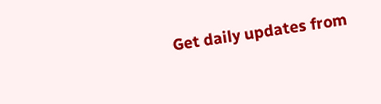Get daily updates from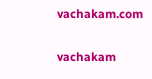vachakam.com

vachakam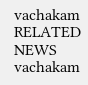vachakam
RELATED NEWS
vachakam